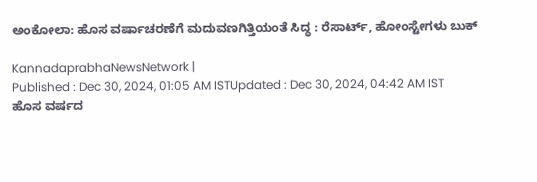ಅಂಕೋಲಾ: ಹೊಸ ವರ್ಷಾಚರಣೆಗೆ ಮದುವಣಗಿತ್ತಿಯಂತೆ ಸಿದ್ಧ : ರೆಸಾರ್ಟ್, ಹೋಂಸ್ಟೇಗಳು ಬುಕ್

KannadaprabhaNewsNetwork |
Published : Dec 30, 2024, 01:05 AM ISTUpdated : Dec 30, 2024, 04:42 AM IST
ಹೊಸ ವರ್ಷದ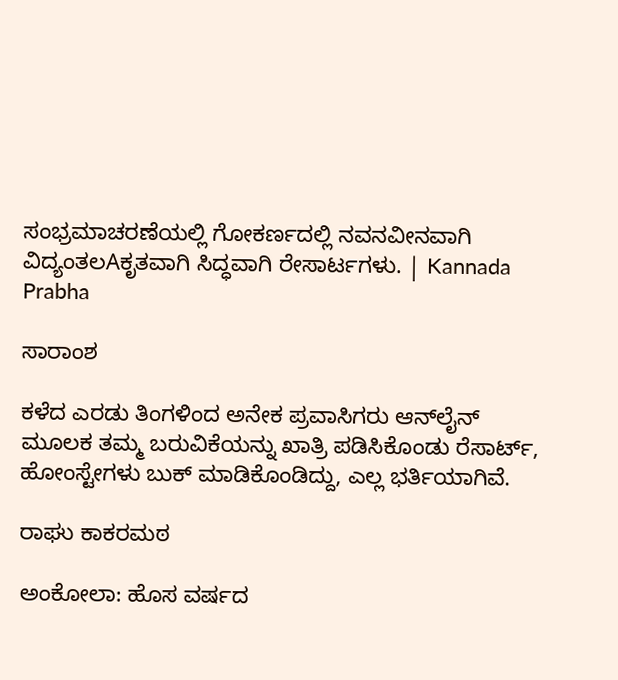ಸಂಭ್ರಮಾಚರಣೆಯಲ್ಲಿ ಗೋಕರ್ಣದಲ್ಲಿ ನವನವೀನವಾಗಿ ವಿದ್ಯಂತಲAಕೃತವಾಗಿ ಸಿದ್ಧವಾಗಿ ರೇಸಾರ್ಟಗಳು. | Kannada Prabha

ಸಾರಾಂಶ

ಕಳೆದ ಎರಡು ತಿಂಗಳಿಂದ ಅನೇಕ ಪ್ರವಾಸಿಗರು ಆನ್‌ಲೈನ್ ಮೂಲಕ ತಮ್ಮ ಬರುವಿಕೆಯನ್ನು ಖಾತ್ರಿ ಪಡಿಸಿಕೊಂಡು ರೆಸಾರ್ಟ್, ಹೋಂಸ್ಟೇಗಳು ಬುಕ್ ಮಾಡಿಕೊಂಡಿದ್ದು, ಎಲ್ಲ ಭರ್ತಿಯಾಗಿವೆ.

ರಾಘು ಕಾಕರಮಠ

ಅಂಕೋಲಾ: ಹೊಸ ವರ್ಷದ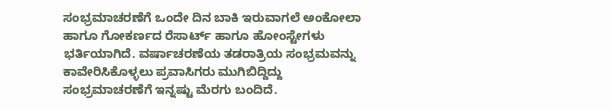ಸಂಭ್ರಮಾಚರಣೆಗೆ ಒಂದೇ ದಿನ ಬಾಕಿ ಇರುವಾಗಲೆ ಅಂಕೋಲಾ ಹಾಗೂ ಗೋಕರ್ಣದ ರೆಸಾರ್ಟ್‌ ಹಾಗೂ ಹೋಂಸ್ಟೇಗಳು ಭರ್ತಿಯಾಗಿದೆ. ವರ್ಷಾಚರಣೆಯ ತಡರಾತ್ರಿಯ ಸಂಭ್ರಮವನ್ನು ಕಾವೇರಿಸಿಕೊಳ್ಳಲು ಪ್ರವಾಸಿಗರು ಮುಗಿಬಿದ್ದಿದ್ದು ಸಂಭ್ರಮಾಚರಣೆಗೆ ಇನ್ನಷ್ಟು ಮೆರಗು ಬಂದಿದೆ.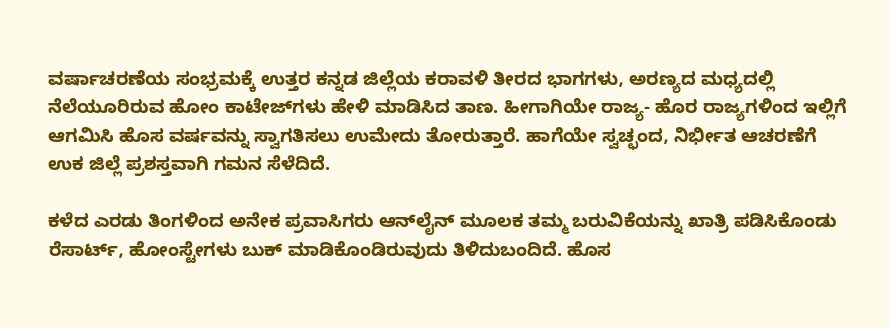ವರ್ಷಾಚರಣೆಯ ಸಂಭ್ರಮಕ್ಕೆ ಉತ್ತರ ಕನ್ನಡ ಜಿಲ್ಲೆಯ ಕರಾವಳಿ ತೀರದ ಭಾಗಗಳು, ಅರಣ್ಯದ ಮಧ್ಯದಲ್ಲಿ ನೆಲೆಯೂರಿರುವ ಹೋಂ ಕಾಟೇಜ್‌ಗಳು ಹೇಳಿ ಮಾಡಿಸಿದ ತಾಣ. ಹೀಗಾಗಿಯೇ ರಾಜ್ಯ- ಹೊರ ರಾಜ್ಯಗಳಿಂದ ಇಲ್ಲಿಗೆ ಆಗಮಿಸಿ ಹೊಸ ವರ್ಷವನ್ನು ಸ್ವಾಗತಿಸಲು ಉಮೇದು ತೋರುತ್ತಾರೆ. ಹಾಗೆಯೇ ಸ್ವಚ್ಛಂದ, ನಿರ್ಭೀತ ಆಚರಣೆಗೆ ಉಕ ಜಿಲ್ಲೆ ಪ್ರಶಸ್ತವಾಗಿ ಗಮನ ಸೆಳೆದಿದೆ.

ಕಳೆದ ಎರಡು ತಿಂಗಳಿಂದ ಅನೇಕ ಪ್ರವಾಸಿಗರು ಆನ್‌ಲೈನ್ ಮೂಲಕ ತಮ್ಮ ಬರುವಿಕೆಯನ್ನು ಖಾತ್ರಿ ಪಡಿಸಿಕೊಂಡು ರೆಸಾರ್ಟ್, ಹೋಂಸ್ಟೇಗಳು ಬುಕ್ ಮಾಡಿಕೊಂಡಿರುವುದು ತಿಳಿದುಬಂದಿದೆ. ಹೊಸ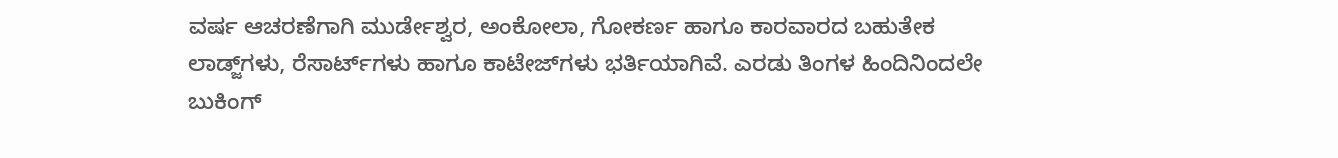ವರ್ಷ ಆಚರಣೆಗಾಗಿ ಮುರ್ಡೇಶ್ವರ, ಅಂಕೋಲಾ, ಗೋಕರ್ಣ ಹಾಗೂ ಕಾರವಾರದ ಬಹುತೇಕ ಲಾಡ್ಜ್‌ಗಳು, ರೆಸಾರ್ಟ್‌ಗಳು ಹಾಗೂ ಕಾಟೇಜ್‌ಗಳು ಭರ್ತಿಯಾಗಿವೆ. ಎರಡು ತಿಂಗಳ ಹಿಂದಿನಿಂದಲೇ ಬುಕಿಂಗ್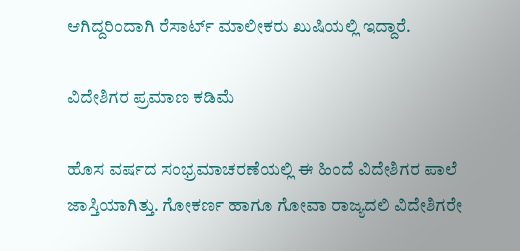ಆಗಿದ್ದರಿಂದಾಗಿ ರೆಸಾರ್ಟ್‌ ಮಾಲೀಕರು ಖುಷಿಯಲ್ಲಿ ಇದ್ದಾರೆ.

ವಿದೇಶಿಗರ ಪ್ರಮಾಣ ಕಡಿಮೆ

ಹೊಸ ವರ್ಷದ ಸಂಭ್ರಮಾಚರಣೆಯಲ್ಲಿ ಈ ಹಿಂದೆ ವಿದೇಶಿಗರ ಪಾಲೆ ಜಾಸ್ತಿಯಾಗಿತ್ತು. ಗೋಕರ್ಣ ಹಾಗೂ ಗೋವಾ ರಾಜ್ಯದಲಿ ವಿದೇಶಿಗರೇ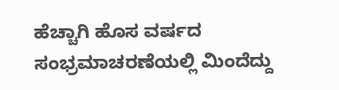ಹೆಚ್ಚಾಗಿ ಹೊಸ ವರ್ಷದ ಸಂಭ್ರಮಾಚರಣೆಯಲ್ಲಿ ಮಿಂದೆದ್ದು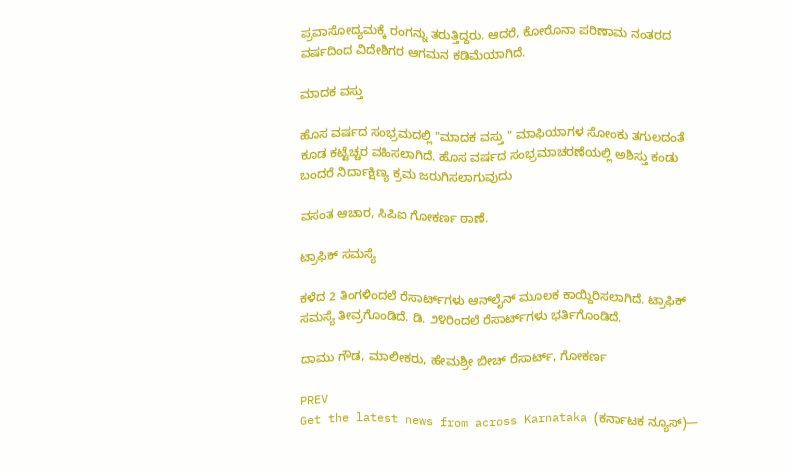ಪ್ರವಾಸೋದ್ಯಮಕ್ಕೆ ರಂಗನ್ನು ತರುತ್ತಿದ್ದರು. ಆದರೆ, ಕೋರೊನಾ ಪರಿಣಾಮ ನಂತರದ ವರ್ಷದಿಂದ ವಿದೇಶಿಗರ ಆಗಮನ ಕಡಿಮೆಯಾಗಿದೆ.

ಮಾದಕ ವಸ್ತು

ಹೊಸ ವರ್ಷದ ಸಂಭ್ರಮದಲ್ಲಿ "ಮಾದಕ ವಸ್ತು " ಮಾಫಿಯಾಗಳ ಸೋಂಕು ತಗುಲದಂತೆ ಕೂಡ ಕಟ್ಟೆಚ್ಚರ ವಹಿಸಲಾಗಿದೆ. ಹೊಸ ವರ್ಷದ ಸಂಭ್ರಮಾಚರಣೆಯಲ್ಲಿ ಅಶಿಸ್ತು ಕಂಡು ಬಂದರೆ ನಿರ್ದಾಕ್ಷಿಣ್ಯ ಕ್ರಮ ಜರುಗಿಸಲಾಗುವುದು

ವಸಂತ ಆಚಾರ, ಸಿಪಿಐ ಗೋಕರ್ಣ ಠಾಣೆ.

ಟ್ರಾಫಿಕ್ ಸಮಸ್ಯೆ

ಕಳೆದ 2 ತಿಂಗಳಿಂದಲೆ ರೆಸಾರ್ಟ್‌ಗಳು ಆನ್‌ಲೈನ್ ಮೂಲಕ ಕಾಯ್ದಿರಿಸಲಾಗಿದೆ. ಟ್ರಾಫಿಕ್ ಸಮಸ್ಯೆ ತೀವ್ರಗೊಂಡಿದೆ. ಡಿ. ೨೪ರಿಂದಲೆ ರೆಸಾರ್ಟ್‌ಗಳು ಭರ್ತಿಗೊಂಡಿದೆ.

ದಾಮು ಗೌಡ, ಮಾಲೀಕರು, ಹೇಮಶ್ರೀ ಬೀಚ್ ರೆಸಾರ್ಟ್‌, ಗೋಕರ್ಣ

PREV
Get the latest news from across Karnataka (ಕರ್ನಾಟಕ ನ್ಯೂಸ್)—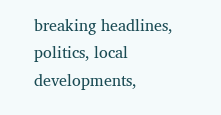breaking headlines, politics, local developments,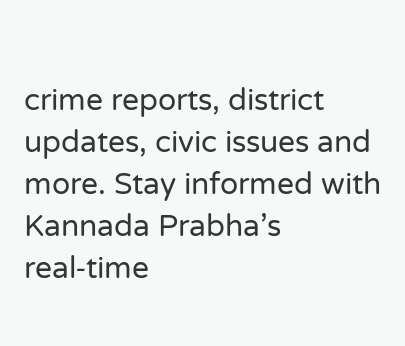crime reports, district updates, civic issues and more. Stay informed with Kannada Prabha’s real‑time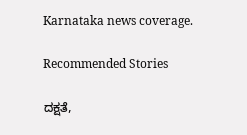Karnataka news coverage.

Recommended Stories

ದಕ್ಷತೆ,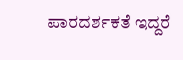ಪಾರದರ್ಶಕತೆ ಇದ್ದರೆ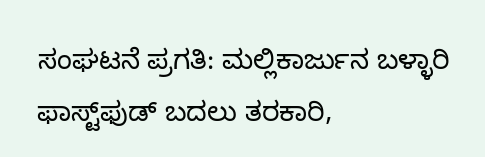ಸಂಘಟನೆ ಪ್ರಗತಿ: ಮಲ್ಲಿಕಾರ್ಜುನ ಬಳ್ಳಾರಿ
ಫಾಸ್ಟ್‌ಫುಡ್‌ ಬದಲು ತರಕಾರಿ,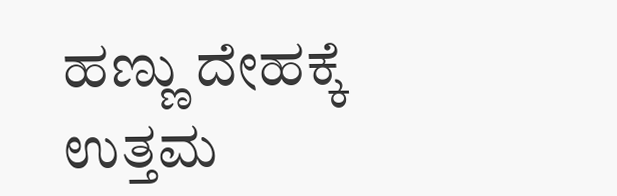ಹಣ್ಣು ದೇಹಕ್ಕೆ ಉತ್ತಮ